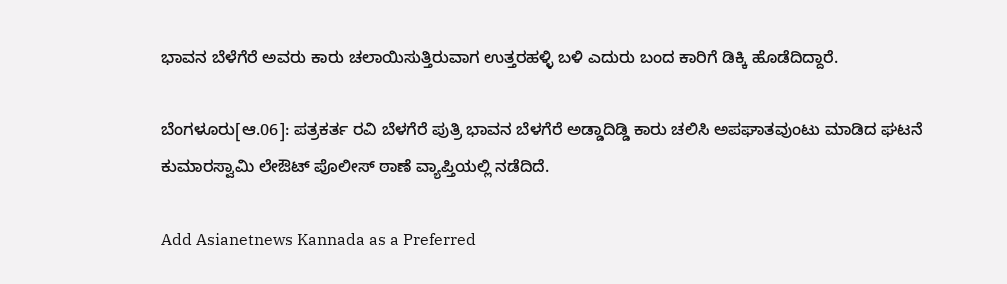ಭಾವನ ಬೆಳೆಗೆರೆ ಅವರು ಕಾರು ಚಲಾಯಿಸುತ್ತಿರುವಾಗ ಉತ್ತರಹಳ್ಳಿ ಬಳಿ ಎದುರು ಬಂದ ಕಾರಿಗೆ ಡಿಕ್ಕಿ ಹೊಡೆದಿದ್ದಾರೆ.

ಬೆಂಗಳೂರು[ಆ.06]: ಪತ್ರಕರ್ತ ರವಿ ಬೆಳಗೆರೆ ಪುತ್ರಿ ಭಾವನ ಬೆಳಗೆರೆ ಅಡ್ಡಾದಿಡ್ಡಿ ಕಾರು ಚಲಿಸಿ ಅಪಘಾತವುಂಟು ಮಾಡಿದ ಘಟನೆ ಕುಮಾರಸ್ವಾಮಿ ಲೇಔಟ್ ಪೊಲೀಸ್ ಠಾಣೆ ವ್ಯಾಪ್ತಿಯಲ್ಲಿ ನಡೆದಿದೆ.

Add Asianetnews Kannada as a Preferred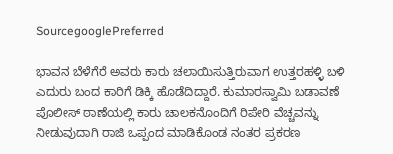SourcegooglePreferred

ಭಾವನ ಬೆಳೆಗೆರೆ ಅವರು ಕಾರು ಚಲಾಯಿಸುತ್ತಿರುವಾಗ ಉತ್ತರಹಳ್ಳಿ ಬಳಿ ಎದುರು ಬಂದ ಕಾರಿಗೆ ಡಿಕ್ಕಿ ಹೊಡೆದಿದ್ದಾರೆ. ಕುಮಾರಸ್ವಾಮಿ ಬಡಾವಣೆ ಪೊಲೀಸ್ ಠಾಣೆಯಲ್ಲಿ ಕಾರು ಚಾಲಕನೊಂದಿಗೆ ರಿಪೇರಿ ವೆಚ್ಚವನ್ನು ನೀಡುವುದಾಗಿ ರಾಜಿ ಒಪ್ಪಂದ ಮಾಡಿಕೊಂಡ ನಂತರ ಪ್ರಕರಣ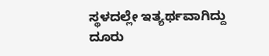ಸ್ಥಳದಲ್ಲೇ ಇತ್ಯರ್ಥವಾಗಿದ್ದು ದೂರು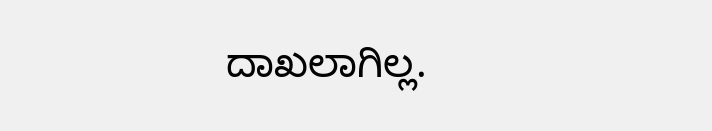ದಾಖಲಾಗಿಲ್ಲ.